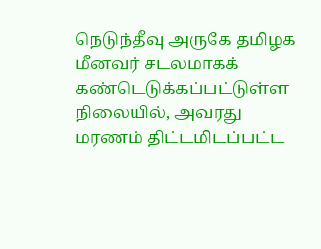நெடுந்தீவு அருகே தமிழக மீனவர் சடலமாகக் கண்டெடுக்கப்பட்டுள்ள நிலையில், அவரது மரணம் திட்டமிடப்பட்ட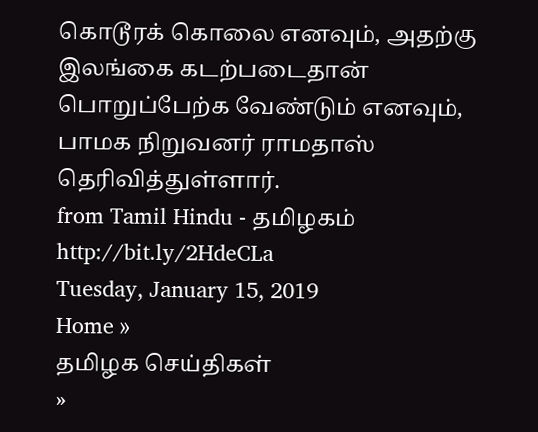கொடூரக் கொலை எனவும், அதற்கு இலங்கை கடற்படைதான் பொறுப்பேற்க வேண்டும் எனவும், பாமக நிறுவனர் ராமதாஸ் தெரிவித்துள்ளார்.
from Tamil Hindu - தமிழகம் http://bit.ly/2HdeCLa
Tuesday, January 15, 2019
Home »
தமிழக செய்திகள்
»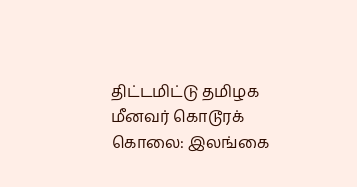திட்டமிட்டு தமிழக மீனவர் கொடூரக் கொலை: இலங்கை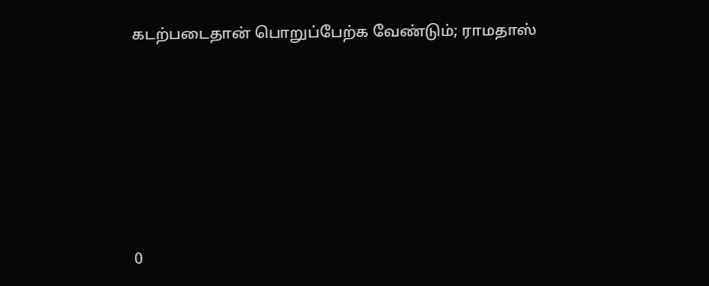கடற்படைதான் பொறுப்பேற்க வேண்டும்; ராமதாஸ்







0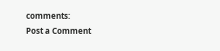comments:
Post a Comment